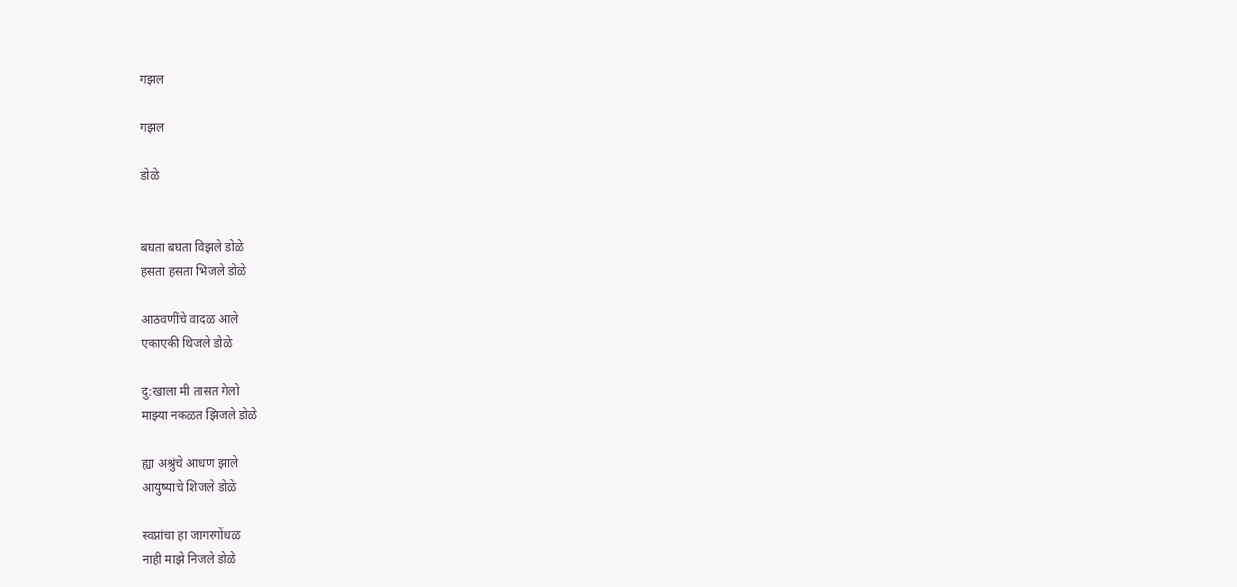गझल

गझल

डोळे


बघता बघता विझले डोळे
हसता हसता भिजले डोळे

आठवणींचे वादळ आले
एकाएकी थिजले डोळे

दु:खाला मी तासत गेलो
माझ्या नकळत झिजले डोळे

ह्या अश्रुंचे आधण झाले
आयुष्याचे शिजले डोळे

स्वप्नांचा हा जागरगोंधळ
नाही माझे निजले डोळे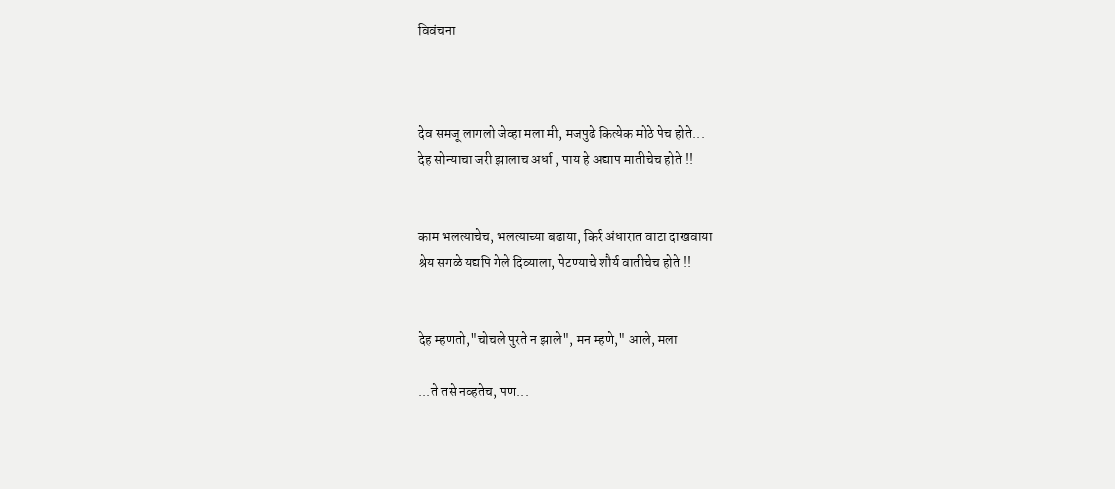विवंचना



देव समजू लागलो जेव्हा मला मी, मजपुढे कित्येक मोठे पेच होते...
देह सोन्याचा जरी झालाच अर्धा , पाय हे अद्याप मातीचेच होते !!


काम भलत्याचेच, भलत्याच्या बढाया, किर्र अंधारात वाटा दाखवाया
श्रेय सगळे यद्यपि गेले दिव्याला, पेटण्याचे शौर्य वातीचेच होते !!


देह म्हणतो,"चोचले पुरते न झाले", मन म्हणे," आले, मला

...ते तसे नव्हतेच, पण...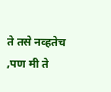ते तसे नव्हतेच ,पण मी ते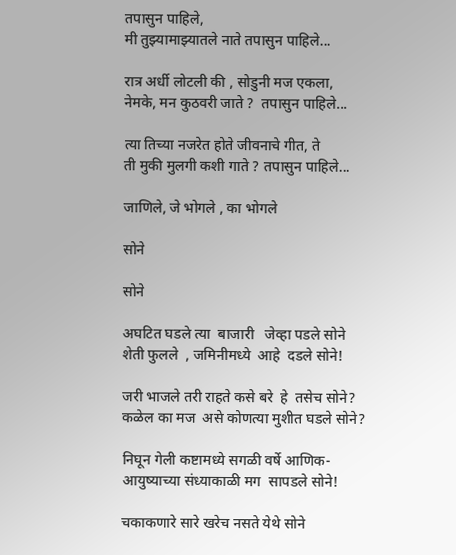तपासुन पाहिले,
मी तुझ्यामाझ्यातले नाते तपासुन पाहिले...

रात्र अर्धी लोटली की , सोडुनी मज एकला,
नेमके, मन कुठवरी जाते ?  तपासुन पाहिले...

त्या तिच्या नजरेत होते जीवनाचे गीत, ते
ती मुकी मुलगी कशी गाते ? तपासुन पाहिले...

जाणिले, जे भोगले , का भोगले

सोने

सोने

अघटित घडले त्या  बाजारी   जेव्हा पडले सोने
शेती फुलले  , जमिनीमध्ये  आहे  दडले सोने!

जरी भाजले तरी राहते कसे बरे  हे  तसेच सोने?
कळेल का मज  असे कोणत्या मुशीत घडले सोने?

निघून गेली कष्टामध्ये सगळी वर्षे आणिक-
आयुष्याच्या संध्याकाळी मग  सापडले सोने!

चकाकणारे सारे खरेच नसते येथे सोने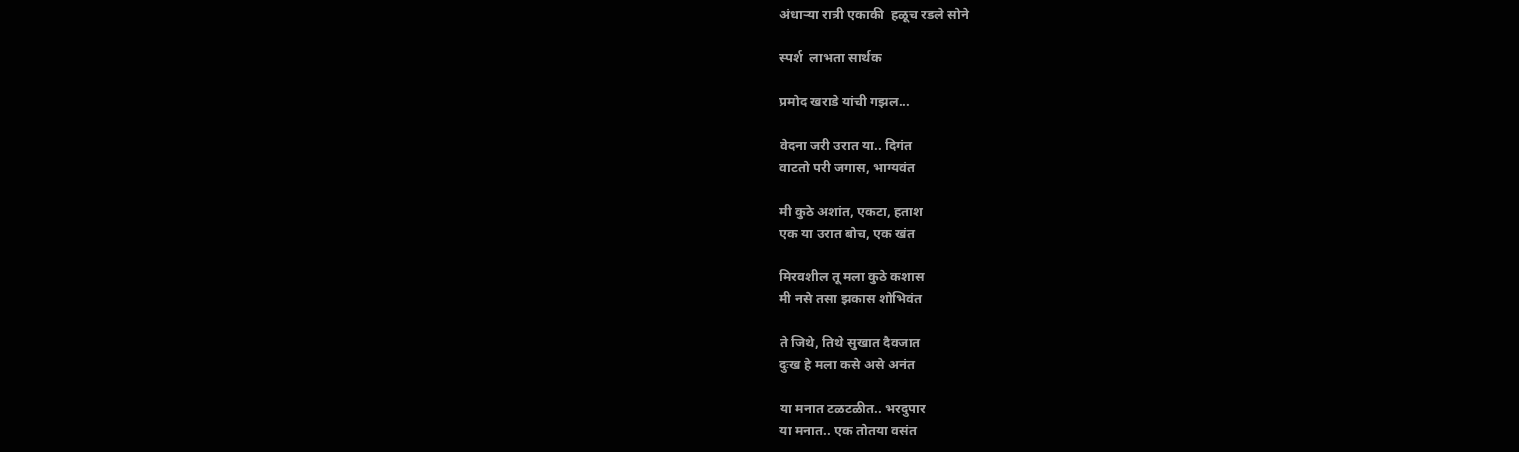अंधार्‍या रात्री एकाकी  हळूच रडले सोने

स्पर्श  लाभता सार्थक

प्रमोद खराडे यांची गझल...

वेदना जरी उरात या.. दिगंत
वाटतो परी जगास, भाग्यवंत

मी कुठे अशांत, एकटा, हताश
एक या उरात बोच, एक खंत

मिरवशील तू मला कुठे कशास
मी नसे तसा झकास शोभिवंत

ते जिथे, तिथे सुखात दैवजात
दुःख हे मला कसे असे अनंत

या मनात टळटळीत.. भरदुपार
या मनात.. एक तोतया वसंत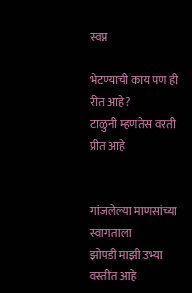स्वप्न

भेटण्याची काय पण ही रीत आहे?
टाळुनी म्हणतेस वरती प्रीत आहे


गांजलेल्या माणसांच्या स्वागताला
झोपडी माझी उभ्या वस्तीत आहे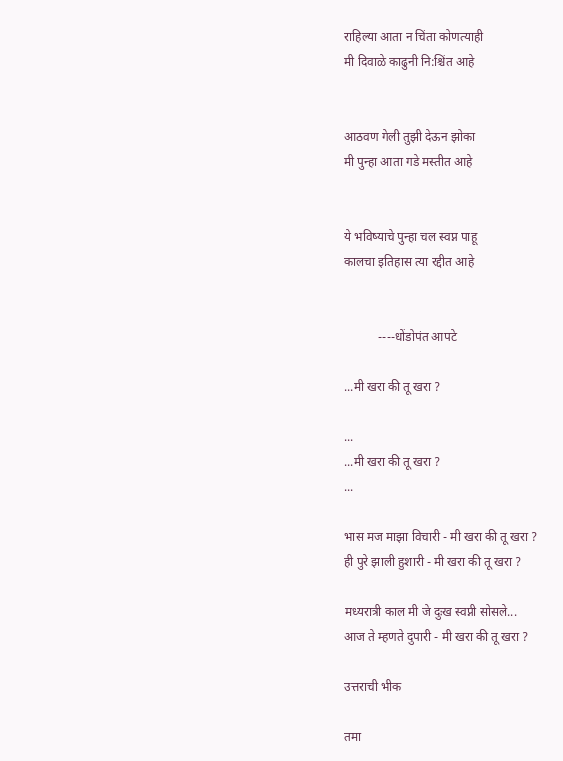राहिल्या आता न चिंता कोणत्याही
मी दिवाळे काढुनी नि:श्चिंत आहे


आठवण गेली तुझी देऊन झोका
मी पुन्हा आता गडे मस्तीत आहे


ये भविष्याचे पुन्हा चल स्वप्न पाहू
कालचा इतिहास त्या रद्दीत आहे


           ----धोंडोपंत आपटे

...मी खरा की तू खरा ?

...
...मी खरा की तू खरा ?
...

भास मज माझा विचारी - मी खरा की तू खरा ?
ही पुरे झाली हुशारी - मी खरा की तू खरा ?

मध्यरात्री काल मी जे दुःख स्वप्नी सोसले...
आज ते म्हणते दुपारी - मी खरा की तू खरा ?

उत्तराची भीक

तमा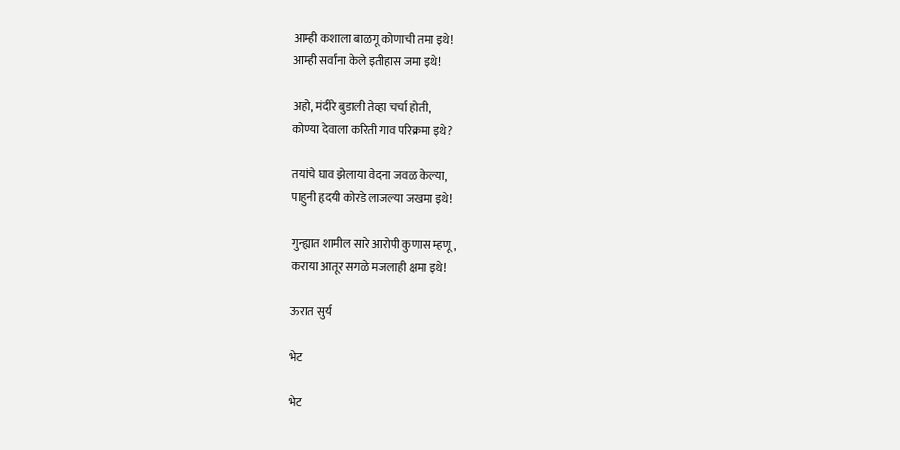आम्ही कशाला बाळगू कोणाची तमा इथे!
आम्ही सर्वांना केले इतीहास जमा इथे!

अहो, मंदीरे बुडाली तेव्हा चर्चा होती,
कोण्या देवाला करिती गाव परिक्रमा इथे?

तयांचे घाव झेलाया वेदना जवळ केल्या,
पाहुनी हृदयी कोरडे लाजल्या जखमा इथे!

गुन्ह्यात शामील सारे आरोपी कुणास म्हणू,
कराया आतूर सगळे मजलाही क्षमा इथे!

ऊरात सुर्य

भेट

भेट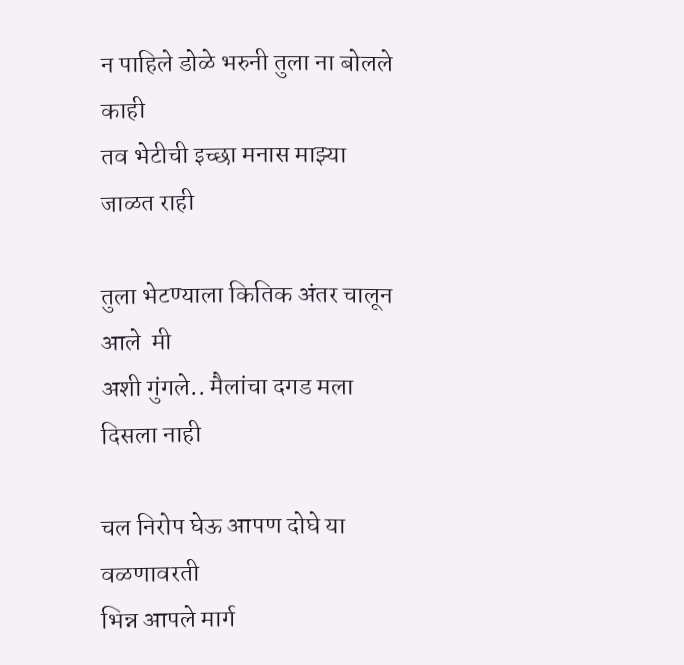न पाहिले डोळे भरुनी तुला ना बोलले काही
तव भेटीची इच्छा मनास माझ्या जाळत राही

तुला भेटण्याला कितिक अंतर चालून आले  मी
अशी गुंगले.. मैलांचा दगड मला दिसला नाही

चल निरोप घेऊ आपण दोघे या वळणावरती
भिन्न आपले मार्ग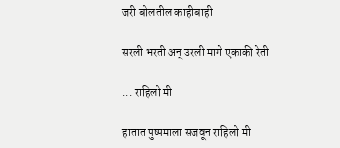जरी बोलतील काहीबाही

सरली भरती अन् उरली मागे एकाकी रेती

... राहिलो मी

हातात पुष्पमाला सजवून राहिलो मी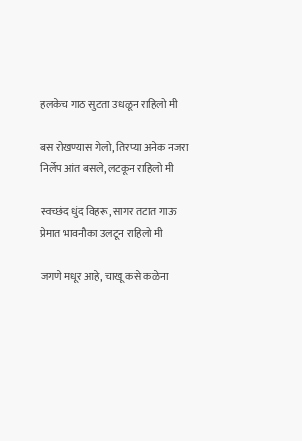हलकेच गाठ सुटता उधळून राहिलो मी

बस रोखण्यास गेलो, तिरप्या अनेक नजरा
निर्लेप आंत बसले, लटकून राहिलो मी

स्वच्छंद धुंद विहरू, सागर तटात गाऊ
प्रेमात भावनौका उलटून राहिलो मी

जगणे मधूर आहे, चाखू कसे कळेना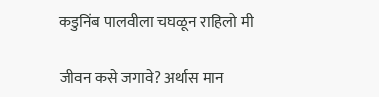कडुनिंब पालवीला चघळून राहिलो मी

जीवन कसे जगावे? अर्थास मान